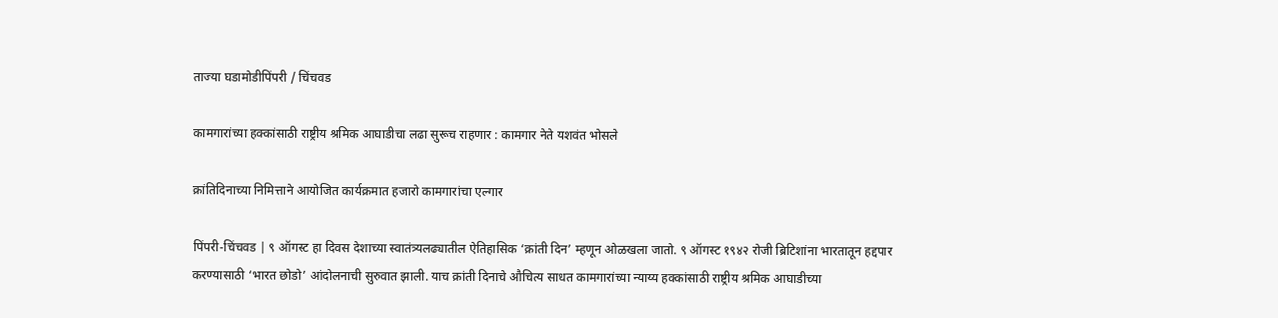ताज्या घडामोडीपिंपरी / चिंचवड

कामगारांच्या हक्कांसाठी राष्ट्रीय श्रमिक आघाडीचा लढा सुरूच राहणार : कामगार नेते यशवंत भोसले

क्रांतिदिनाच्या निमित्ताने आयोजित कार्यक्रमात हजारो कामगारांचा एल्गार

पिंपरी-चिंचवड | ९ ऑगस्ट हा दिवस देशाच्या स्वातंत्र्यलढ्यातील ऐतिहासिक ‘क्रांती दिन’ म्हणून ओळखला जातो. ९ ऑगस्ट १९४२ रोजी ब्रिटिशांना भारतातून हद्दपार करण्यासाठी ‘भारत छोडो’ आंदोलनाची सुरुवात झाली. याच क्रांती दिनाचे औचित्य साधत कामगारांच्या न्याय्य हक्कांसाठी राष्ट्रीय श्रमिक आघाडीच्या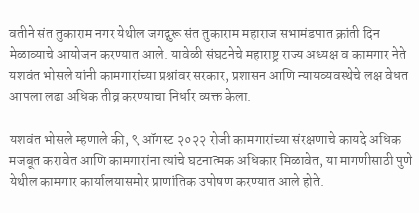वतीने संत तुकाराम नगर येथील जगद्गुरू संत तुकाराम महाराज सभामंडपात क्रांती दिन मेळाव्याचे आयोजन करण्यात आले. यावेळी संघटनेचे महाराष्ट्र राज्य अध्यक्ष व कामगार नेते यशवंत भोसले यांनी कामगारांच्या प्रश्नांवर सरकार, प्रशासन आणि न्यायव्यवस्थेचे लक्ष वेधत आपला लढा अधिक तीव्र करण्याचा निर्धार व्यक्त केला.

यशवंत भोसले म्हणाले की, ९ ऑगस्ट २०२२ रोजी कामगारांच्या संरक्षणाचे कायदे अधिक मजबूत करावेत आणि कामगारांना त्यांचे घटनात्मक अधिकार मिळावेत, या मागणीसाठी पुणे येथील कामगार कार्यालयासमोर प्राणांतिक उपोषण करण्यात आले होते.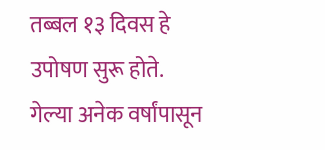तब्बल १३ दिवस हे उपोषण सुरू होते. गेल्या अनेक वर्षांपासून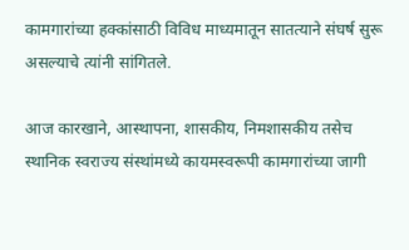कामगारांच्या हक्कांसाठी विविध माध्यमातून सातत्याने संघर्ष सुरू असल्याचे त्यांनी सांगितले.

आज कारखाने, आस्थापना, शासकीय, निमशासकीय तसेच स्थानिक स्वराज्य संस्थांमध्ये कायमस्वरूपी कामगारांच्या जागी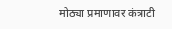मोठ्या प्रमाणावर कंत्राटी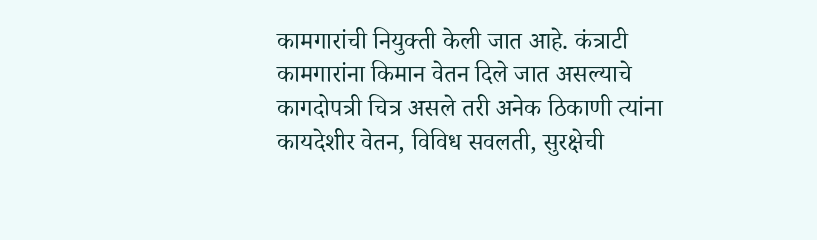कामगारांची नियुक्ती केली जात आहे. कंत्राटी कामगारांना किमान वेतन दिले जात असल्याचे कागदोपत्री चित्र असले तरी अनेक ठिकाणी त्यांना कायदेशीर वेतन, विविध सवलती, सुरक्षेची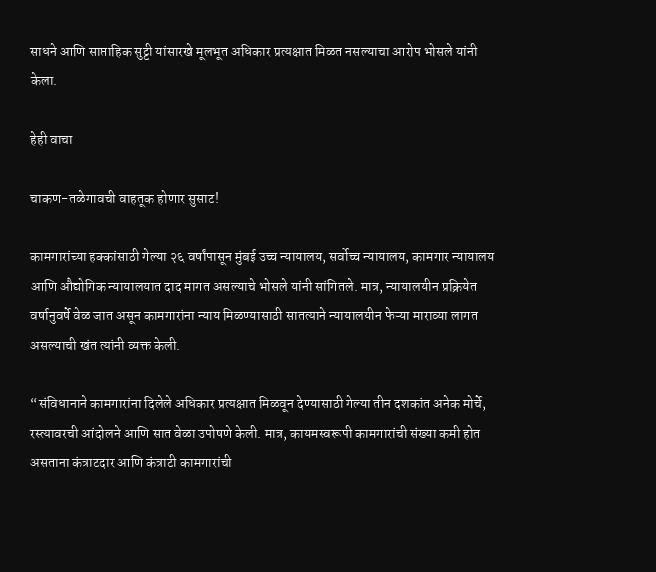साधने आणि साप्ताहिक सुट्टी यांसारखे मूलभूत अधिकार प्रत्यक्षात मिळत नसल्याचा आरोप भोसले यांनी केला.

हेही वाचा

चाकण-तळेगावची वाहतूक होणार सुसाट!

कामगारांच्या हक्कांसाठी गेल्या २६ वर्षांपासून मुंबई उच्च न्यायालय, सर्वोच्च न्यायालय, कामगार न्यायालय आणि औद्योगिक न्यायालयात दाद मागत असल्याचे भोसले यांनी सांगितले. मात्र, न्यायालयीन प्रक्रियेत वर्षानुवर्षे वेळ जात असून कामगारांना न्याय मिळण्यासाठी सातत्याने न्यायालयीन फेऱ्या माराव्या लागत असल्याची खंत त्यांनी व्यक्त केली.

“संविधानाने कामगारांना दिलेले अधिकार प्रत्यक्षात मिळवून देण्यासाठी गेल्या तीन दशकांत अनेक मोर्चे, रस्त्यावरची आंदोलने आणि सात वेळा उपोषणे केली. मात्र, कायमस्वरूपी कामगारांची संख्या कमी होत असताना कंत्राटदार आणि कंत्राटी कामगारांची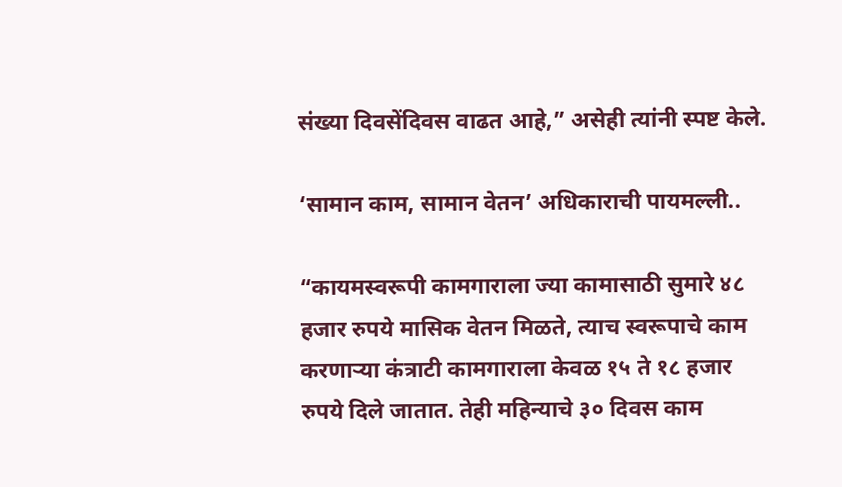संख्या दिवसेंदिवस वाढत आहे,” असेही त्यांनी स्पष्ट केले.

‘सामान काम, सामान वेतन’ अधिकाराची पायमल्ली..

“कायमस्वरूपी कामगाराला ज्या कामासाठी सुमारे ४८ हजार रुपये मासिक वेतन मिळते, त्याच स्वरूपाचे काम करणाऱ्या कंत्राटी कामगाराला केवळ १५ ते १८ हजार रुपये दिले जातात. तेही महिन्याचे ३० दिवस काम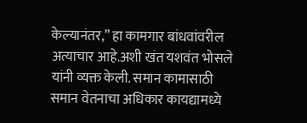केल्यानंतर,” हा कामगार बांधवांवरील अत्याचार आहे.अशी खंत यशवंत भोसले यांनी व्यक्त केली. समान कामासाठी समान वेतनाचा अधिकार कायद्यामध्ये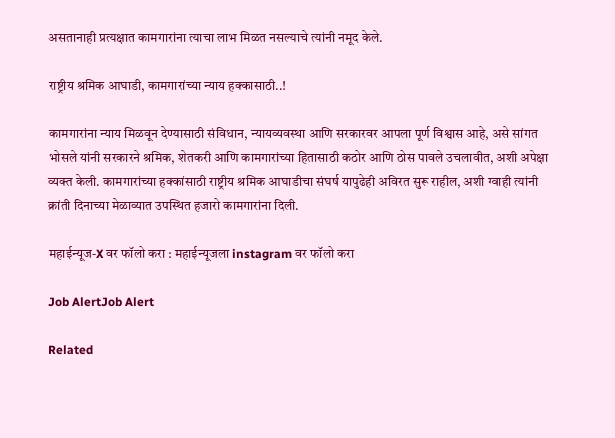असतानाही प्रत्यक्षात कामगारांना त्याचा लाभ मिळत नसल्याचे त्यांनी नमूद केले.

राष्ट्रीय श्रमिक आघाडी, कामगारांच्या न्याय हक्कासाठी..!

कामगारांना न्याय मिळवून देण्यासाठी संविधान, न्यायव्यवस्था आणि सरकारवर आपला पूर्ण विश्वास आहे, असे सांगत भोसले यांनी सरकारने श्रमिक, शेतकरी आणि कामगारांच्या हितासाठी कठोर आणि ठोस पावले उचलावीत, अशी अपेक्षा व्यक्त केली. कामगारांच्या हक्कांसाठी राष्ट्रीय श्रमिक आघाडीचा संघर्ष यापुढेही अविरत सुरू राहील, अशी ग्वाही त्यांनी क्रांती दिनाच्या मेळाव्यात उपस्थित हजारो कामगारांना दिली.

महाईन्यूज-X वर फॉलो करा : महाईन्यूजला instagram वर फॉलो करा

Job AlertJob Alert

Related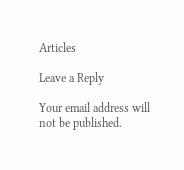Articles

Leave a Reply

Your email address will not be published.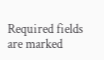Required fields are marked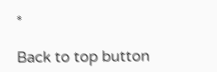*

Back to top button